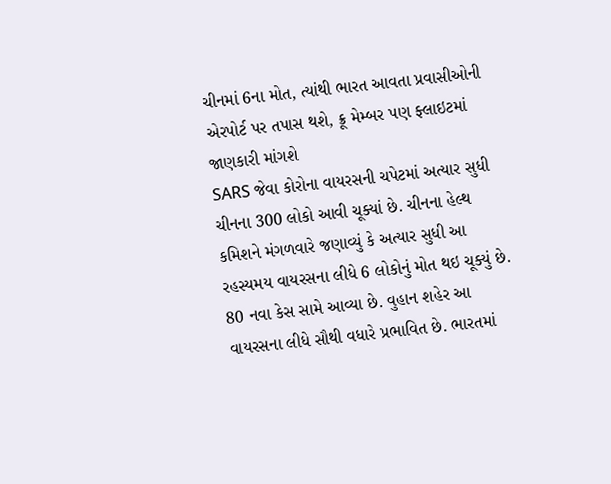ચીનમાં 6ના મોત, ત્યાંથી ભારત આવતા પ્રવાસીઓની એરપોર્ટ પર તપાસ થશે, ક્રૂ મેમ્બર પણ ફ્લાઇટમાં જાણકારી માંગશે
SARS જેવા કોરોના વાયરસની ચપેટમાં અત્યાર સુધી ચીનના 300 લોકો આવી ચૂક્યાં છે. ચીનના હેલ્થ કમિશને મંગળવારે જણાવ્યું કે અત્યાર સુધી આ રહસ્યમય વાયરસના લીધે 6 લોકોનું મોત થઇ ચૂક્યું છે. 80 નવા કેસ સામે આવ્યા છે. વુહાન શહેર આ વાયરસના લીધે સૌથી વધારે પ્રભાવિત છે. ભારતમાં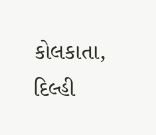કોલકાતા, દિલ્હી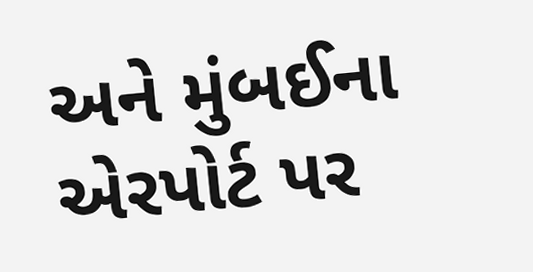અને મુંબઈના એરપોર્ટ પર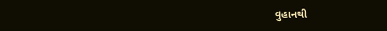વુહાનથી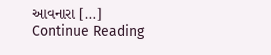આવનારા […]
Continue Reading